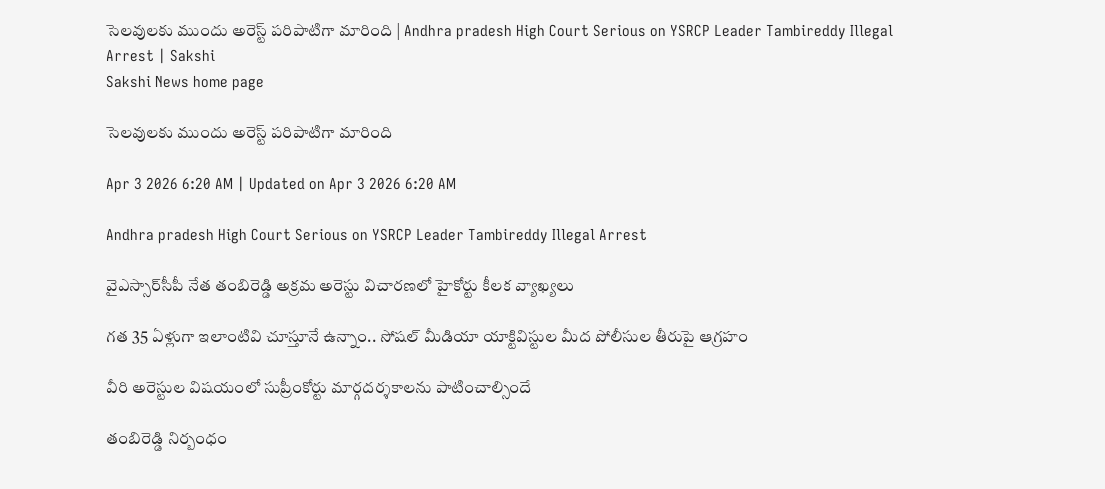సెలవులకు ముందు అరెస్ట్‌ పరిపాటిగా మారింది | Andhra pradesh High Court Serious on YSRCP Leader Tambireddy Illegal Arrest | Sakshi
Sakshi News home page

సెలవులకు ముందు అరెస్ట్‌ పరిపాటిగా మారింది

Apr 3 2026 6:20 AM | Updated on Apr 3 2026 6:20 AM

Andhra pradesh High Court Serious on YSRCP Leader Tambireddy Illegal Arrest

వైఎస్సార్‌సీపీ నేత తంబిరెడ్డి అక్రమ అరెస్టు విచారణలో హైకోర్టు కీలక వ్యాఖ్యలు

గత 35 ఏళ్లుగా ఇలాంటివి చూస్తూనే ఉన్నాం.. సోషల్‌ మీడియా యాక్టివిస్టుల మీద పోలీసుల తీరుపై ఆగ్రహం

వీరి అరెస్టుల విషయంలో సుప్రీంకోర్టు మార్గదర్శకాలను పాటించాల్సిందే

తంబిరెడ్డి నిర్బంధం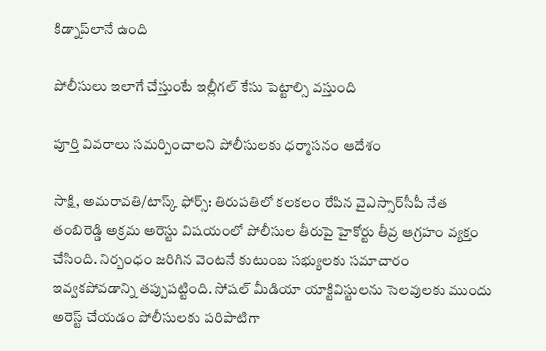కిడ్నాప్‌లానే ఉంది

పోలీసులు ఇలాగే చేస్తుంటే ఇల్లీగల్‌ కేసు పెట్టాల్సి వస్తుంది

పూర్తి వివరాలు సమర్పించాలని పోలీసులకు ధర్మాసనం ఆదేశం

సాక్షి, అమరావతి/టాస్క్ ఫోర్స్‌: తిరుపతిలో కలకలం రేపిన వైఎస్సార్‌సీపీ నేత తంబిరెడ్డి అక్రమ అరెస్టు విషయంలో పోలీసుల తీరుపై హైకోర్టు తీవ్ర ఆగ్రహం వ్యక్తం చేసింది. నిర్బంధం జరిగిన వెంటనే కుటుంబ సభ్యులకు సమాచారం ఇవ్వకపోవడాన్ని తప్పుపట్టింది. సోషల్‌ మీడియా యాక్టివిస్టులను సెలవులకు ముందు అరెస్ట్‌ చేయడం పోలీసులకు పరిపాటిగా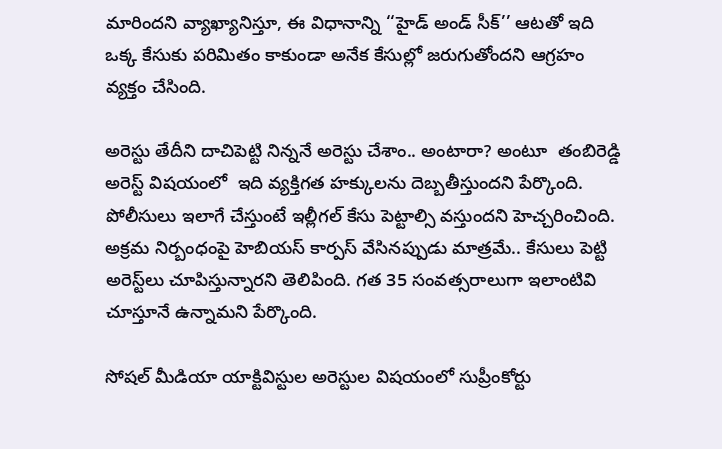మారిందని వ్యాఖ్యానిస్తూ, ఈ విధానాన్ని ‘‘హైడ్‌ అండ్‌ సీక్‌’’ ఆటతో ఇది ఒక్క కేసుకు పరిమితం కాకుండా అనేక కేసుల్లో జరుగుతోందని ఆగ్రహం వ్యక్తం చేసింది.

అరెస్టు తేదీని దాచిపెట్టి నిన్ననే అరెస్టు చేశాం.. అంటారా? అంటూ  తంబిరెడ్డి అరెస్ట్‌ విషయంలో  ఇది వ్యక్తిగత హక్కులను దెబ్బతీస్తుందని పేర్కొంది. పోలీసులు ఇలాగే చేస్తుంటే ఇల్లీగల్‌ కేసు పెట్టాల్సి వస్తుందని హెచ్చరించింది.  అక్రమ నిర్బంధంపై హెబియస్‌ కార్పస్‌ వేసినప్పుడు మాత్రమే.. కేసులు పెట్టి అరెస్ట్‌లు చూపిస్తున్నారని తెలిపింది. గత 35 సంవత్సరాలుగా ఇలాంటివి చూస్తూనే ఉన్నామని పేర్కొంది.

సోషల్‌ మీడియా యాక్టివిస్టుల అరెస్టుల విషయంలో సుప్రీంకోర్టు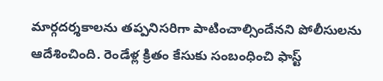మార్గదర్శకాలను తప్పనిసరిగా పాటించాల్సిందేనని పోలీసులను ఆదేశించింది. రెండేళ్ల క్రితం కేసుకు సంబంధించి ఫాస్ట్‌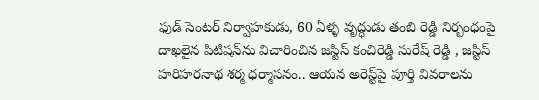ఫుడ్‌ సెంటర్‌ నిర్వాహకుడు, 60 ఏళ్ళ వృద్ధుడు తంబి రెడ్డి నిర్బంధంపై దాఖలైన పిటిషన్‌ను విచారించిన జస్టిస్‌ కంచిరెడ్డి సురేష్‌ రెడ్డి , జస్టిస్‌ హరిహరనాథ శర్మ ధర్మాసనం.. ఆయన అరెస్ట్‌పై పూర్తి వివరాలను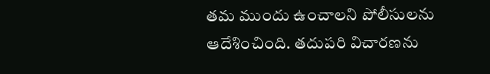తమ ముందు ఉంచాలని పోలీసులను ఆదేశించింది. తదుపరి విచారణను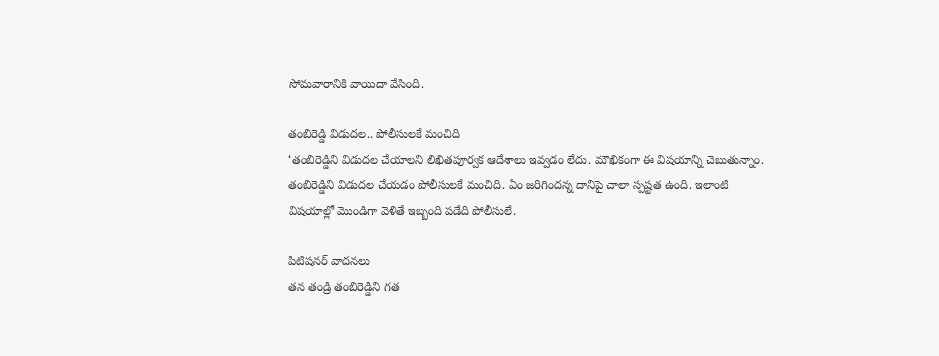సోమవారానికి వాయిదా వేసింది.

తంబిరెడ్డి విడుదల.. పోలీసులకే మంచిది
‘తంబిరెడ్డిని విడుదల చేయాలని లిఖితపూర్వక ఆదేశాలు ఇవ్వడం లేదు. మౌఖికంగా ఈ విషయాన్ని చెబుతున్నాం. తంబిరెడ్డిని విడుదల చేయడం పోలీసులకే మంచిది. ఏం జరిగిందన్న దానిపై చాలా స్పష్టత ఉంది. ఇలాంటి విషయాల్లో మొండిగా వెళితే ఇబ్బంది పడేది పోలీసులే.

పిటిషనర్‌ వాదనలు
తన తండ్రి తంబిరెడ్డిని గత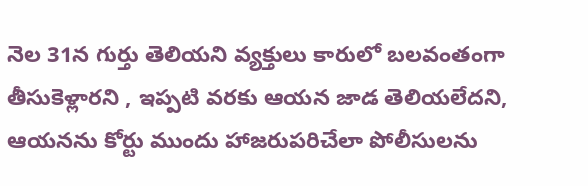నెల 31న గుర్తు తెలియని వ్యక్తులు కారులో బలవంతంగా తీసుకెళ్లారని , ఇప్పటి వరకు ఆయన జాడ తెలియలేదని, ఆయనను కోర్టు ముందు హాజరుపరిచేలా పోలీసులను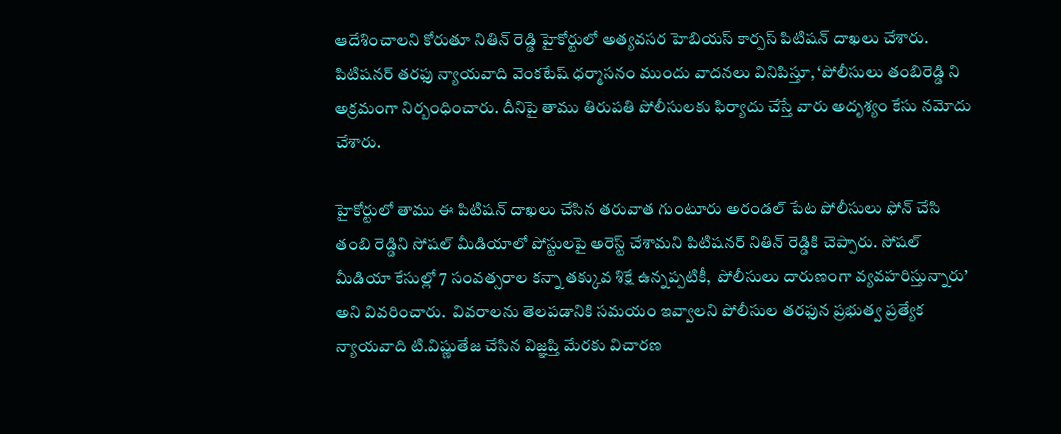ఆదేశించాలని కోరుతూ నితిన్‌ రెడ్డి హైకోర్టులో అత్యవసర హెబియస్‌ కార్పస్‌ పిటిషన్‌ దాఖలు చేశారు. పిటిషనర్‌ తరఫు న్యాయవాది వెంకటేష్‌ ధర్మాసనం ముందు వాదనలు వినిపిస్తూ, ‘పోలీసులు తంబిరెడ్డి ని అక్రమంగా నిర్బంధించారు. దీనిపై తాము తిరుపతి పోలీసులకు ఫిర్యాదు చేస్తే వారు అదృశ్యం కేసు నమోదు చేశారు.

హైకోర్టులో తాము ఈ పిటిషన్‌ దాఖలు చేసిన తరువాత గుంటూరు అరండల్‌ పేట పోలీసులు ఫోన్‌ చేసి తంబి రెడ్డిని సోషల్‌ మీడియాలో పోస్టులపై అరెస్ట్‌ చేశామని పిటిషనర్‌ నితిన్‌ రెడ్డికి చెప్పారు. సోషల్‌ మీడియా కేసుల్లో 7 సంవత్సరాల కన్నా తక్కువ శిక్షే ఉన్నప్పటికీ,  పోలీసులు దారుణంగా వ్యవహరిస్తున్నారు’ అని వివరించారు.  వివరాలను తెలపడానికి సమయం ఇవ్వాలని పోలీసుల తరఫున ప్రభుత్వ ప్రత్యేక న్యాయవాది టి.విష్ణుతేజ చేసిన విజ్ఞప్తి మేరకు విచారణ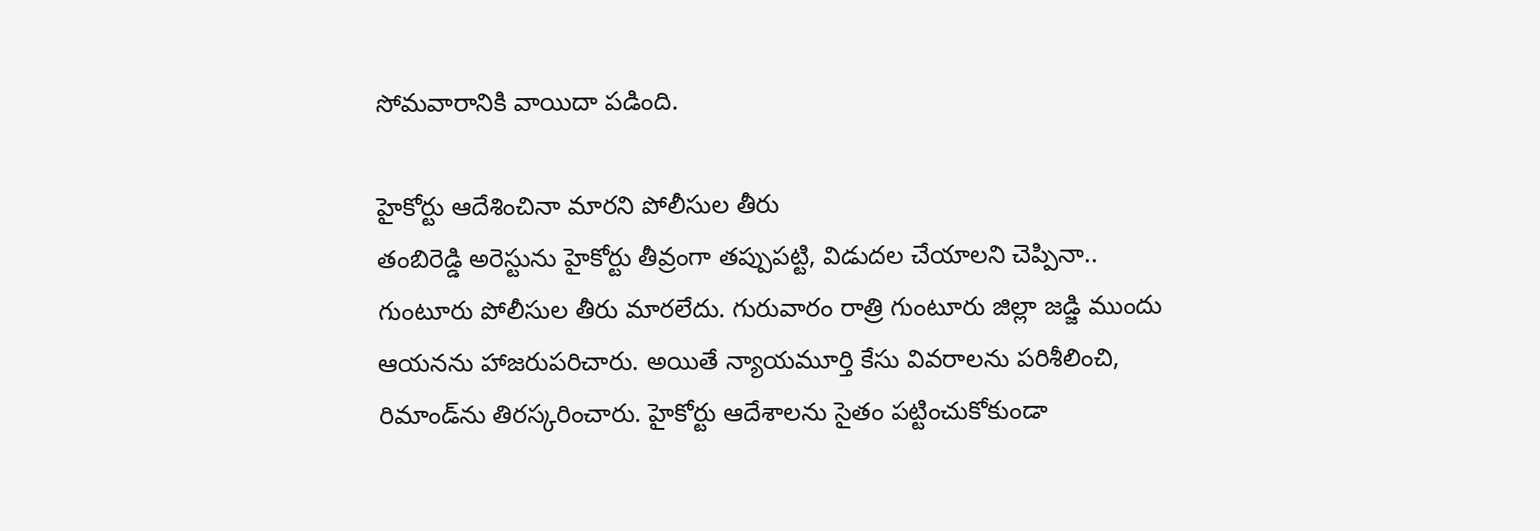సోమవారానికి వాయిదా పడింది.

హైకోర్టు ఆదేశించినా మారని పోలీసుల తీరు
తంబిరెడ్డి అరెస్టును హైకోర్టు తీవ్రంగా తప్పుపట్టి, విడుదల చేయాలని చెప్పినా.. గుంటూరు పోలీసుల తీరు మారలేదు. గురువారం రాత్రి గుంటూరు జిల్లా జడ్జి ముందు ఆయనను హాజరుపరిచారు. అయితే న్యాయమూర్తి కేసు వివరాలను పరిశీలించి, రిమాండ్‌ను తిరస్కరించారు. హైకోర్టు ఆదేశాలను సైతం పట్టించుకోకుండా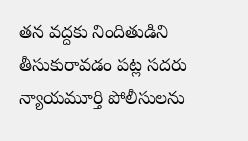తన వద్దకు నిందితుడిని తీసుకురావడం పట్ల సదరు న్యాయమూర్తి పోలీసులను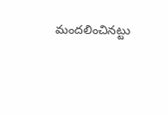మందలించినట్టు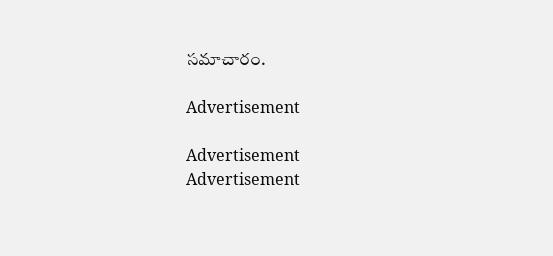సమాచారం.

Advertisement

Advertisement
Advertisement